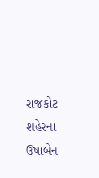રાજકોટ શહેરના ઉષાબેન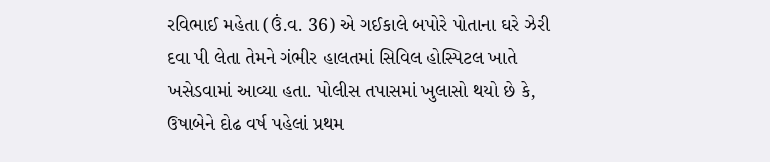રવિભાઈ મહેતા (ઉં.વ. 36) એ ગઈકાલે બપોરે પોતાના ઘરે ઝેરી દવા પી લેતા તેમને ગંભીર હાલતમાં સિવિલ હોસ્પિટલ ખાતે ખસેડવામાં આવ્યા હતા. પોલીસ તપાસમાં ખુલાસો થયો છે કે, ઉષાબેને દોઢ વર્ષ પહેલાં પ્રથમ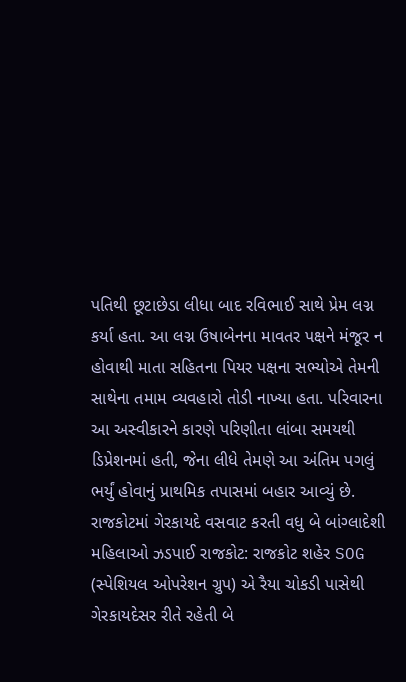પતિથી છૂટાછેડા લીધા બાદ રવિભાઈ સાથે પ્રેમ લગ્ન કર્યા હતા. આ લગ્ન ઉષાબેનના માવતર પક્ષને મંજૂર ન હોવાથી માતા સહિતના પિયર પક્ષના સભ્યોએ તેમની સાથેના તમામ વ્યવહારો તોડી નાખ્યા હતા. પરિવારના આ અસ્વીકારને કારણે પરિણીતા લાંબા સમયથી ડિપ્રેશનમાં હતી, જેના લીધે તેમણે આ અંતિમ પગલું ભર્યું હોવાનું પ્રાથમિક તપાસમાં બહાર આવ્યું છે.
રાજકોટમાં ગેરકાયદે વસવાટ કરતી વધુ બે બાંગ્લાદેશી મહિલાઓ ઝડપાઈ રાજકોટ: રાજકોટ શહેર SOG (સ્પેશિયલ ઓપરેશન ગ્રુપ) એ રૈયા ચોકડી પાસેથી ગેરકાયદેસર રીતે રહેતી બે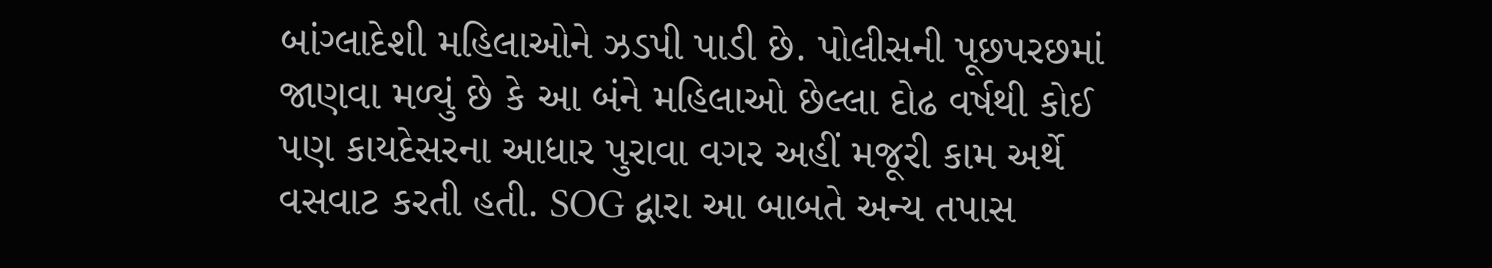બાંગ્લાદેશી મહિલાઓને ઝડપી પાડી છે. પોલીસની પૂછપરછમાં જાણવા મળ્યું છે કે આ બંને મહિલાઓ છેલ્લા દોઢ વર્ષથી કોઈ પણ કાયદેસરના આધાર પુરાવા વગર અહીં મજૂરી કામ અર્થે વસવાટ કરતી હતી. SOG દ્વારા આ બાબતે અન્ય તપાસ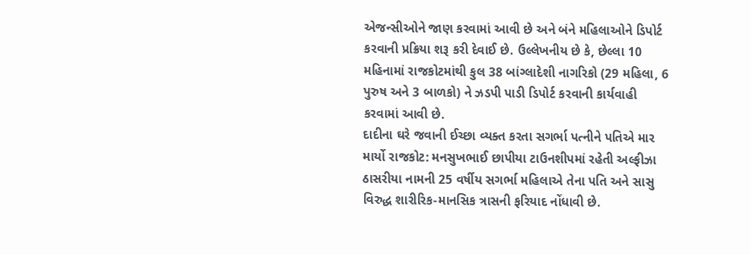એજન્સીઓને જાણ કરવામાં આવી છે અને બંને મહિલાઓને ડિપોર્ટ કરવાની પ્રક્રિયા શરૂ કરી દેવાઈ છે. ઉલ્લેખનીય છે કે, છેલ્લા 10 મહિનામાં રાજકોટમાંથી કુલ 38 બાંગ્લાદેશી નાગરિકો (29 મહિલા, 6 પુરુષ અને 3 બાળકો) ને ઝડપી પાડી ડિપોર્ટ કરવાની કાર્યવાહી કરવામાં આવી છે.
દાદીના ઘરે જવાની ઈચ્છા વ્યક્ત કરતા સગર્ભા પત્નીને પતિએ માર માર્યો રાજકોટ: મનસુખભાઈ છાપીયા ટાઉનશીપમાં રહેતી અલ્ફીઝા ઠાસરીયા નામની 25 વર્ષીય સગર્ભા મહિલાએ તેના પતિ અને સાસુ વિરુદ્ધ શારીરિક-માનસિક ત્રાસની ફરિયાદ નોંધાવી છે.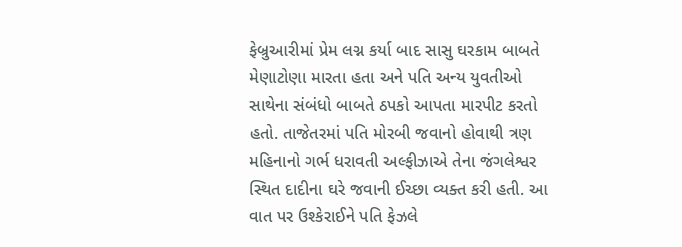ફેબ્રુઆરીમાં પ્રેમ લગ્ન કર્યા બાદ સાસુ ઘરકામ બાબતે મેણાટોણા મારતા હતા અને પતિ અન્ય યુવતીઓ સાથેના સંબંધો બાબતે ઠપકો આપતા મારપીટ કરતો હતો. તાજેતરમાં પતિ મોરબી જવાનો હોવાથી ત્રણ મહિનાનો ગર્ભ ધરાવતી અલ્ફીઝાએ તેના જંગલેશ્વર સ્થિત દાદીના ઘરે જવાની ઈચ્છા વ્યક્ત કરી હતી. આ વાત પર ઉશ્કેરાઈને પતિ ફેઝલે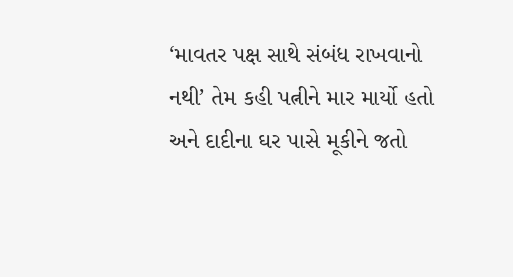‘માવતર પક્ષ સાથે સંબંધ રાખવાનો નથી’ તેમ કહી પત્નીને માર માર્યો હતો અને દાદીના ઘર પાસે મૂકીને જતો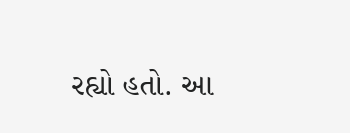રહ્યો હતો. આ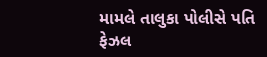મામલે તાલુકા પોલીસે પતિ ફેઝલ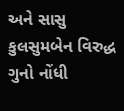અને સાસુ કુલસુમબેન વિરુદ્ધ ગુનો નોંધી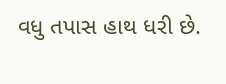વધુ તપાસ હાથ ધરી છે.